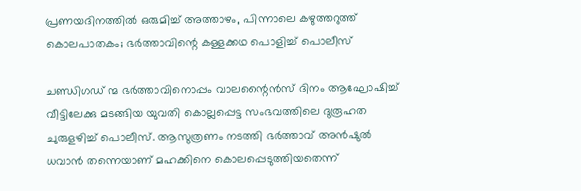പ്രണയദിനത്തില്‍ ഒരുമിച്ച് അത്താഴം, പിന്നാലെ കഴുത്തറുത്ത് കൊലപാതകം; ഭര്‍ത്താവിന്റെ കള്ളക്കഥ പൊളിച്ച് പൊലീസ്

ചണ്ഡിഗഡ് ന്മ ഭര്‍ത്താവിനൊപ്പം വാലന്റൈന്‍സ് ദിനം ആഘോഷിച്ച് വീട്ടിലേക്കു മടങ്ങിയ യുവതി കൊല്ലപ്പെട്ട സംഭവത്തിലെ ദുരൂഹത ചുരുളഴിച്ച് പൊലീസ്. ആസുത്രണം നടത്തി ഭര്‍ത്താവ് അന്‍ഷുല്‍ ധവാന്‍ തന്നെയാണ് മഹക്കിനെ കൊലപ്പെടുത്തിയതെന്ന്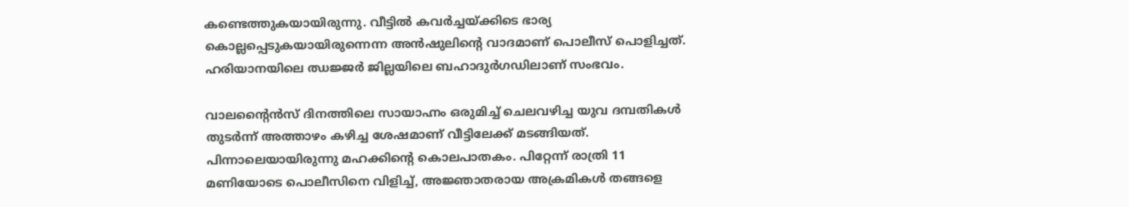കണ്ടെത്തുകയായിരുന്നു. വീട്ടില്‍ കവര്‍ച്ചയ്ക്കിടെ ഭാര്യ കൊല്ലപ്പെടുകയായിരുന്നെന്ന അന്‍ഷുലിന്റെ വാദമാണ് പൊലീസ് പൊളിച്ചത്. ഹരിയാനയിലെ ഝജ്ജര്‍ ജില്ലയിലെ ബഹാദുര്‍ഗഡിലാണ് സംഭവം.

വാലന്റൈന്‍സ് ദിനത്തിലെ സായാഹ്നം ഒരുമിച്ച് ചെലവഴിച്ച യുവ ദമ്പതികള്‍ തുടര്‍ന്ന് അത്താഴം കഴിച്ച ശേഷമാണ് വീട്ടിലേക്ക് മടങ്ങിയത്. പിന്നാലെയായിരുന്നു മഹക്കിന്റെ കൊലപാതകം. പിറ്റേന്ന് രാത്രി 11 മണിയോടെ പൊലീസിനെ വിളിച്ച്, അജ്ഞാതരായ അക്രമികള്‍ തങ്ങളെ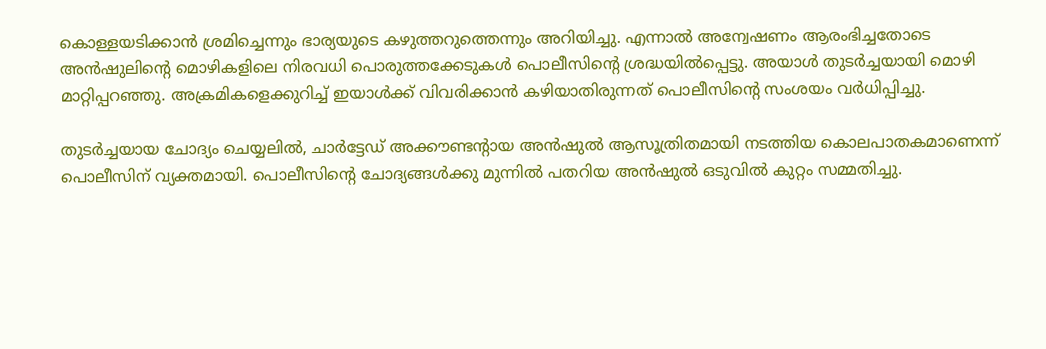കൊള്ളയടിക്കാന്‍ ശ്രമിച്ചെന്നും ഭാര്യയുടെ കഴുത്തറുത്തെന്നും അറിയിച്ചു. എന്നാല്‍ അന്വേഷണം ആരംഭിച്ചതോടെ അന്‍ഷുലിന്റെ മൊഴികളിലെ നിരവധി പൊരുത്തക്കേടുകള്‍ പൊലീസിന്റെ ശ്രദ്ധയില്‍പ്പെട്ടു. അയാള്‍ തുടര്‍ച്ചയായി മൊഴി മാറ്റിപ്പറഞ്ഞു. അക്രമികളെക്കുറിച്ച് ഇയാള്‍ക്ക് വിവരിക്കാന്‍ കഴിയാതിരുന്നത് പൊലീസിന്റെ സംശയം വര്‍ധിപ്പിച്ചു.

തുടര്‍ച്ചയായ ചോദ്യം ചെയ്യലില്‍, ചാര്‍ട്ടേഡ് അക്കൗണ്ടന്റായ അന്‍ഷുല്‍ ആസൂത്രിതമായി നടത്തിയ കൊലപാതകമാണെന്ന് പൊലീസിന് വ്യക്തമായി. പൊലീസിന്റെ ചോദ്യങ്ങള്‍ക്കു മുന്നില്‍ പതറിയ അന്‍ഷുല്‍ ഒടുവില്‍ കുറ്റം സമ്മതിച്ചു.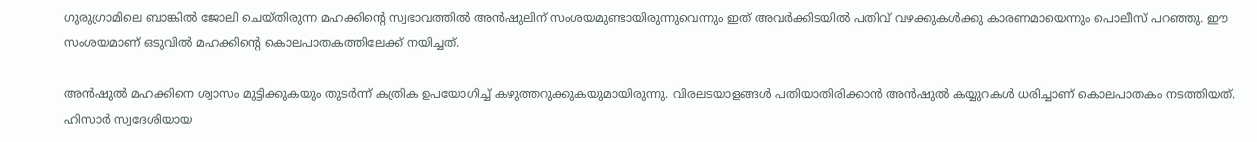ഗുരുഗ്രാമിലെ ബാങ്കില്‍ ജോലി ചെയ്തിരുന്ന മഹക്കിന്റെ സ്വഭാവത്തില്‍ അന്‍ഷുലിന് സംശയമുണ്ടായിരുന്നുവെന്നും ഇത് അവര്‍ക്കിടയില്‍ പതിവ് വഴക്കുകള്‍ക്കു കാരണമായെന്നും പൊലീസ് പറഞ്ഞു. ഈ സംശയമാണ് ഒടുവില്‍ മഹക്കിന്റെ കൊലപാതകത്തിലേക്ക് നയിച്ചത്.

അന്‍ഷുല്‍ മഹക്കിനെ ശ്വാസം മുട്ടിക്കുകയും തുടര്‍ന്ന് കത്രിക ഉപയോഗിച്ച് കഴുത്തറുക്കുകയുമായിരുന്നു. വിരലടയാളങ്ങള്‍ പതിയാതിരിക്കാന്‍ അന്‍ഷുല്‍ കയ്യുറകള്‍ ധരിച്ചാണ് കൊലപാതകം നടത്തിയത്. ഹിസാര്‍ സ്വദേശിയായ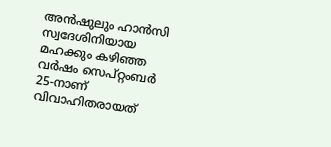അന്‍ഷുലും ഹാന്‍സി സ്വദേശിനിയായ മഹക്കും കഴിഞ്ഞ വര്‍ഷം സെപ്റ്റംബര്‍ 25-നാണ് വിവാഹിതരായത്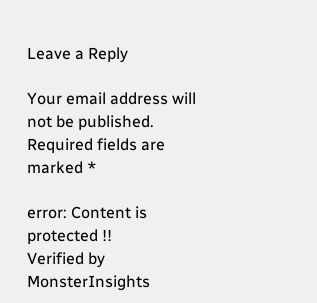Leave a Reply

Your email address will not be published. Required fields are marked *

error: Content is protected !!
Verified by MonsterInsights